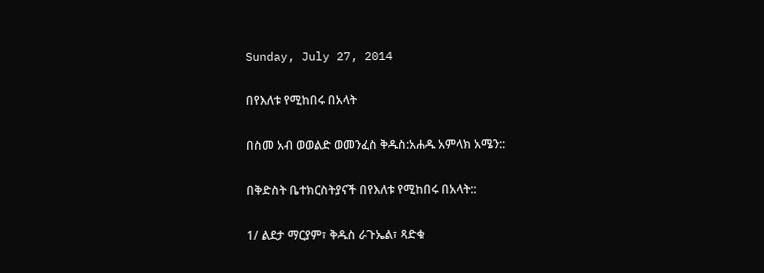Sunday, July 27, 2014

በየእለቱ የሚከበሩ በአላት

በስመ አብ ወወልድ ወመንፈስ ቅዱስ:አሐዱ አምላክ አሜን::

በቅድስት ቤተክርስትያናች በየእለቱ የሚከበሩ በአላት::

1/ ልደታ ማርያም፣ ቅዱስ ራጉኤል፣ ጻድቁ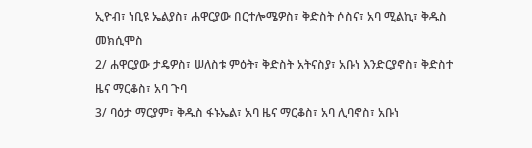ኢዮብ፣ ነቢዩ ኤልያስ፣ ሐዋርያው በርተሎሜዎስ፣ ቅድስት ሶስና፣ አባ ሚልኪ፣ ቅዱስ መክሲሞስ
2/ ሐዋርያው ታዴዎስ፣ ሠለስቱ ምዕት፣ ቅድስት አትናስያ፣ አቡነ እንድርያኖስ፣ ቅድስተ ዜና ማርቆስ፣ አባ ጉባ
3/ ባዕታ ማርያም፣ ቅዱስ ፋኑኤል፣ አባ ዜና ማርቆስ፣ አባ ሊባኖስ፣ አቡነ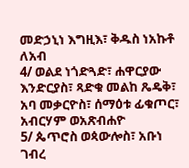መድኃኒነ እግዚእ፣ ቅዱስ ነአኩቶ ለአብ
4/ ወልደ ነጎድጓድ፣ ሐዋርያው እንድርያስ፣ ጻድቁ መልከ ጼዴቅ፣ አባ መቃርዮስ፣ ሰማዕቱ ፊቁጦር፣ አብርሃም ወአጽብሐዮ
5/ ጴጥሮስ ወጳውሎስ፣ አቡነ ገብረ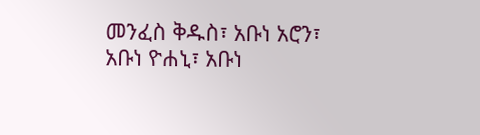መንፈስ ቅዱስ፣ አቡነ አሮን፣ አቡነ ዮሐኒ፣ አቡነ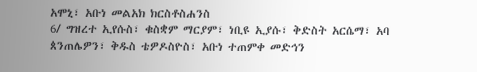አሞኒ፣ አቡነ መልአክ ክርስቶስሐንስ
6/ ግዝረተ ኢየሱስ፣ ቁስቋም ማርያም፣ ነቢዩ ኢያሱ፣ ቅድስት አርሴማ፣ አባ ጰንጠሌዎን፣ ቅዱስ ቴዎዶስዮስ፣ አቡነ ተጠምቀ መድኅን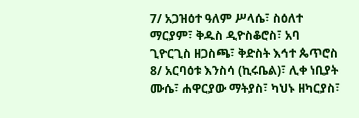7/ አጋዝዕተ ዓለም ሥላሴ፣ ስዕለተ ማርያም፣ ቅዱስ ዲዮስቆሮስ፣ አባ ጊዮርጊስ ዘጋስጫ፣ ቅድስት እኅተ ጴጥሮስ
8/ አርባዕቱ እንስሳ (ኪሩቤል)፣ ሊቀ ነቢያት ሙሴ፣ ሐዋርያው ማትያስ፣ ካህኑ ዘካርያስ፣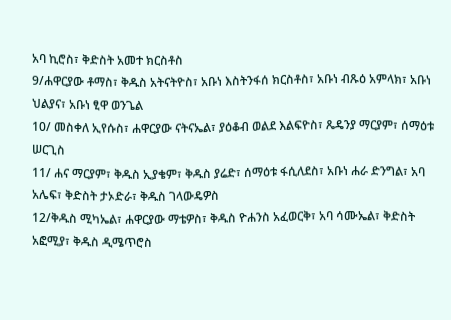አባ ኪሮስ፣ ቅድስት አመተ ክርስቶስ
9/ሐዋርያው ቶማስ፣ ቅዱስ አትናትዮስ፣ አቡነ እስትንፋሰ ክርስቶስ፣ አቡነ ብጹዕ አምላክ፣ አቡነ ህልያና፣ አቡነ ፂዋ ወንጌል
10/ መስቀለ ኢየሱስ፣ ሐዋርያው ናትናኤል፣ ያዕቆብ ወልደ እልፍዮስ፣ ጼዴንያ ማርያም፣ ሰማዕቱ ሠርጊስ
11/ ሐና ማርያም፣ ቅዱስ ኢያቄም፣ ቅዱስ ያሬድ፣ ሰማዕቱ ፋሲለደስ፣ አቡነ ሐራ ድንግል፣ አባ አሌፍ፣ ቅድስት ታኦድራ፣ ቅዱስ ገላውዴዎስ
12/ቅዱስ ሚካኤል፣ ሐዋርያው ማቴዎስ፣ ቅዱስ ዮሐንስ አፈወርቅ፣ አባ ሳሙኤል፣ ቅድስት አፎሚያ፣ ቅዱስ ዲሜጥሮስ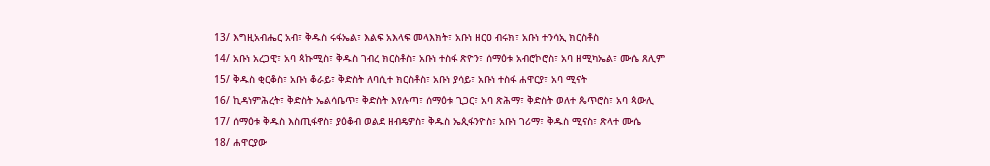13/ እግዚአብሔር አብ፣ ቅዱስ ሩፋኤል፣ እልፍ አእላፍ መላእክት፣ አቡነ ዘርዐ ብሩክ፣ አቡነ ተንሳኢ ክርስቶስ
14/ አቡነ አረጋዊ፣ አባ ጳኩሚስ፣ ቅዱስ ገብረ ክርስቶስ፣ አቡነ ተስፋ ጽዮን፣ ሰማዕቱ አብሮኮሮስ፣ አባ ዘሚካኤል፣ ሙሴ ጸሊም
15/ ቅዱስ ቂርቆስ፣ አቡነ ቆራይ፣ ቅድስት ለባሲተ ክርስቶስ፣ አቡነ ያሳይ፣ አቡነ ተስፋ ሐዋርያ፣ አባ ሚናት
16/ ኪዳነምሕረት፣ ቅድስት ኤልሳቤጥ፣ ቅድስት እየሉጣ፣ ሰማዕቱ ጊጋር፣ አባ ጽሕማ፣ ቅድስት ወለተ ጴጥሮስ፣ አባ ጳውሊ
17/ ሰማዕቱ ቅዱስ እስጢፋኖስ፣ ያዕቆብ ወልደ ዘብዴዎስ፣ ቅዱስ ኤጲፋንዮስ፣ አቡነ ገሪማ፣ ቅዱስ ሚናስ፣ ጽላተ ሙሴ
18/ ሐዋርያው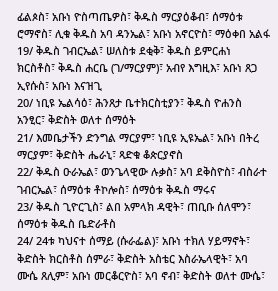ፊልጶስ፣ አቡነ ዮስጣጤዎስ፣ ቅዱስ ማርያዕቆብ፣ ሰማዕቱ ሮማኖስ፣ ሊቁ ቅዱስ አባ ዳንኤል፣ አቡነ አኖርዮስ፣ ማዕቀበ አልፋ
19/ ቅዱስ ገብርኤል፣ ሠለስቱ ደቂቅ፣ ቅዱስ ይምርሐነ ክርስቶስ፣ ቅዱስ ሐርቤ (ገ/ማርያም)፣ አብየ እግዚእ፣ አቡነ ጸጋ ኢየሱስ፣ አቡነ እናዝጊ
20/ ነቢዩ ኤልሳዕ፣ ሕንጸታ ቤተክርስቲያን፣ ቅዱስ ዮሐንስ አንፂር፣ ቅድስት ወለተ ሰማዕት
21/ እመቤታችን ድንግል ማርያም፣ ነቢዩ ኢዩኤል፣ አቡነ በትረ ማርያም፣ ቅድስት ሔራኒ፣ ጻድቁ ቆጵርያኖስ
22/ ቅዱስ ዑራኤል፣ ወንጌላዊው ሉቃስ፣ አባ ደቅስዮስ፣ ብስራተ ገብርኤል፣ ሰማዕቱ ቶኮሎስ፣ ሰማዕቱ ቅዱስ ማሩና
23/ ቅዱስ ጊዮርጊስ፣ ልበ አምላክ ዳዊት፣ ጠቢቡ ሰለሞን፣ ሰማዕቱ ቅዱስ ቤድራቶስ
24/ 24ቱ ካህናተ ሰማይ (ሱራፌል)፣ አቡነ ተክለ ሃይማኖት፣ ቅድስት ክርስቶስ ሰምራ፣ ቅድስት አስቴር እስራኤላዊት፣ አባ ሙሴ ጸሊም፣ አቡነ መርቆርዮስ፣ አባ ኖብ፣ ቅድስት ወለተ ሙሴ፣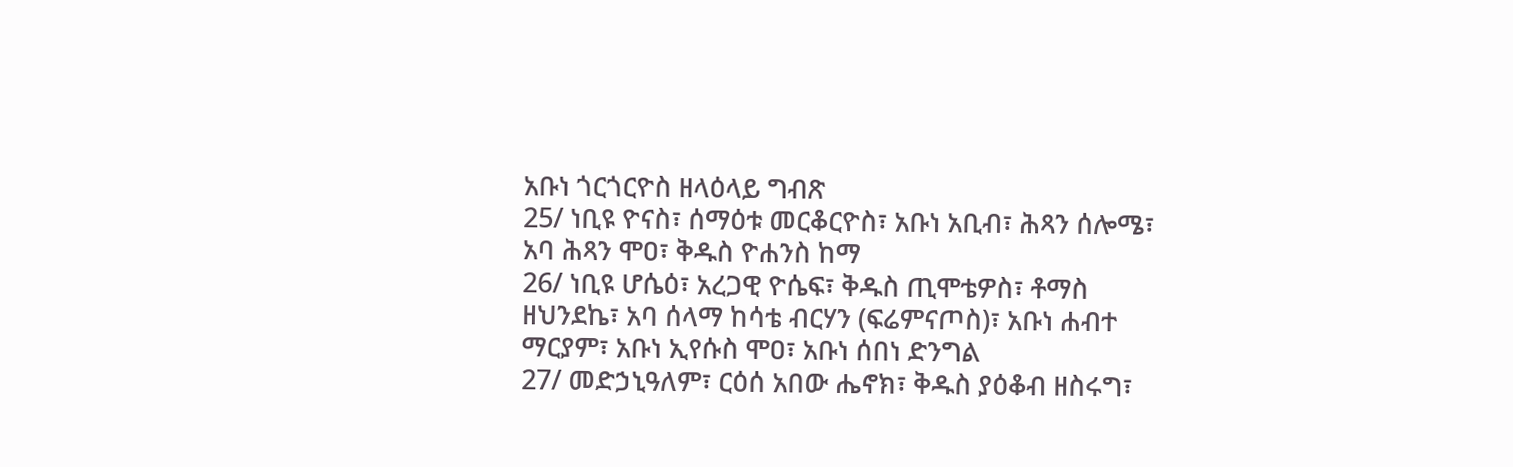አቡነ ጎርጎርዮስ ዘላዕላይ ግብጽ
25/ ነቢዩ ዮናስ፣ ሰማዕቱ መርቆርዮስ፣ አቡነ አቢብ፣ ሕጻን ሰሎሜ፣ አባ ሕጻን ሞዐ፣ ቅዱስ ዮሐንስ ከማ
26/ ነቢዩ ሆሴዕ፣ አረጋዊ ዮሴፍ፣ ቅዱስ ጢሞቴዎስ፣ ቶማስ ዘህንደኬ፣ አባ ሰላማ ከሳቴ ብርሃን (ፍሬምናጦስ)፣ አቡነ ሐብተ ማርያም፣ አቡነ ኢየሱስ ሞዐ፣ አቡነ ሰበነ ድንግል
27/ መድኃኒዓለም፣ ርዕሰ አበው ሔኖክ፣ ቅዱስ ያዕቆብ ዘስሩግ፣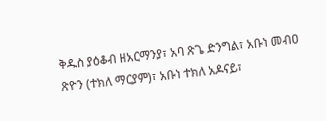ቅዱስ ያዕቆብ ዘአርማንያ፣ አባ ጽጌ ድንግል፣ አቡነ መብዐ ጽዮን (ተክለ ማርያም)፣ አቡነ ተክለ አዶናይ፣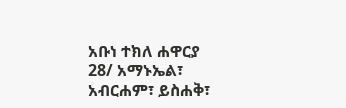አቡነ ተክለ ሐዋርያ
28/ አማኑኤል፣ አብርሐም፣ ይስሐቅ፣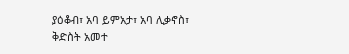ያዕቆብ፣ አባ ይምአታ፣ አባ ሊቃኖስ፣ ቅድስት አመተ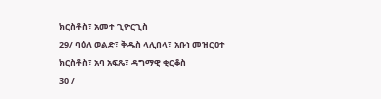ክርስቶስ፣ አመተ ጊዮርጊስ
29/ ባዕለ ወልድ፣ ቅዱስ ላሊበላ፣ አቡነ መዝርዐተ ክርስቶስ፣ አባ አፍጼ፣ ዳግማዊ ቂርቆስ
30 /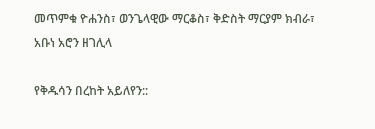መጥምቁ ዮሐንስ፣ ወንጌላዊው ማርቆስ፣ ቅድስት ማርያም ክብራ፣ አቡነ አሮን ዘገሊላ

የቅዱሳን በረከት አይለየን::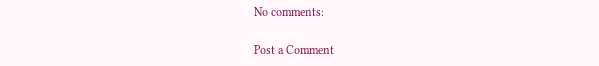No comments:

Post a Comment